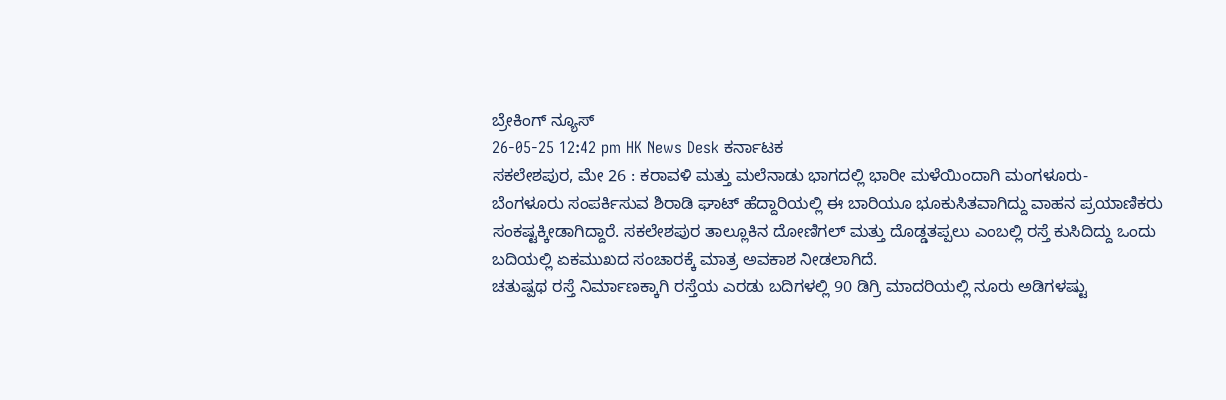ಬ್ರೇಕಿಂಗ್ ನ್ಯೂಸ್
26-05-25 12:42 pm HK News Desk ಕರ್ನಾಟಕ
ಸಕಲೇಶಪುರ, ಮೇ 26 : ಕರಾವಳಿ ಮತ್ತು ಮಲೆನಾಡು ಭಾಗದಲ್ಲಿ ಭಾರೀ ಮಳೆಯಿಂದಾಗಿ ಮಂಗಳೂರು- ಬೆಂಗಳೂರು ಸಂಪರ್ಕಿಸುವ ಶಿರಾಡಿ ಘಾಟ್ ಹೆದ್ದಾರಿಯಲ್ಲಿ ಈ ಬಾರಿಯೂ ಭೂಕುಸಿತವಾಗಿದ್ದು ವಾಹನ ಪ್ರಯಾಣಿಕರು ಸಂಕಷ್ಟಕ್ಕೀಡಾಗಿದ್ದಾರೆ. ಸಕಲೇಶಪುರ ತಾಲ್ಲೂಕಿನ ದೋಣಿಗಲ್ ಮತ್ತು ದೊಡ್ಡತಪ್ಪಲು ಎಂಬಲ್ಲಿ ರಸ್ತೆ ಕುಸಿದಿದ್ದು ಒಂದು ಬದಿಯಲ್ಲಿ ಏಕಮುಖದ ಸಂಚಾರಕ್ಕೆ ಮಾತ್ರ ಅವಕಾಶ ನೀಡಲಾಗಿದೆ.
ಚತುಷ್ಪಥ ರಸ್ತೆ ನಿರ್ಮಾಣಕ್ಕಾಗಿ ರಸ್ತೆಯ ಎರಡು ಬದಿಗಳಲ್ಲಿ 90 ಡಿಗ್ರಿ ಮಾದರಿಯಲ್ಲಿ ನೂರು ಅಡಿಗಳಷ್ಟು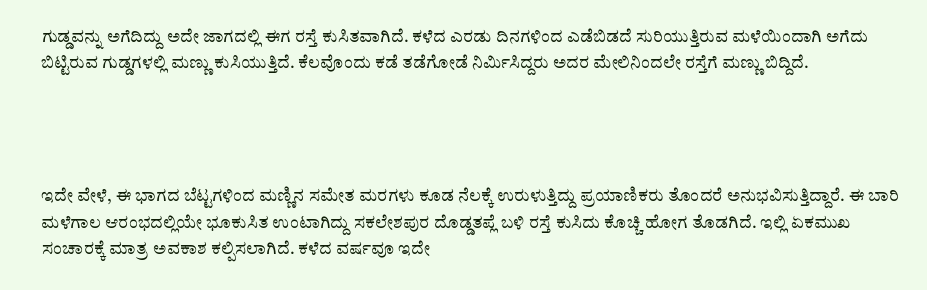ಗುಡ್ಡವನ್ನು ಅಗೆದಿದ್ದು ಅದೇ ಜಾಗದಲ್ಲಿ ಈಗ ರಸ್ತೆ ಕುಸಿತವಾಗಿದೆ. ಕಳೆದ ಎರಡು ದಿನಗಳಿಂದ ಎಡೆಬಿಡದೆ ಸುರಿಯುತ್ತಿರುವ ಮಳೆಯಿಂದಾಗಿ ಅಗೆದು ಬಿಟ್ಟಿರುವ ಗುಡ್ಡಗಳಲ್ಲಿ ಮಣ್ಣು ಕುಸಿಯುತ್ತಿದೆ. ಕೆಲವೊಂದು ಕಡೆ ತಡೆಗೋಡೆ ನಿರ್ಮಿಸಿದ್ದರು ಅದರ ಮೇಲಿನಿಂದಲೇ ರಸ್ತೆಗೆ ಮಣ್ಣು ಬಿದ್ದಿದೆ.




ಇದೇ ವೇಳೆ, ಈ ಭಾಗದ ಬೆಟ್ಟಗಳಿಂದ ಮಣ್ಣಿನ ಸಮೇತ ಮರಗಳು ಕೂಡ ನೆಲಕ್ಕೆ ಉರುಳುತ್ತಿದ್ದು ಪ್ರಯಾಣಿಕರು ತೊಂದರೆ ಅನುಭವಿಸುತ್ತಿದ್ದಾರೆ. ಈ ಬಾರಿ ಮಳೆಗಾಲ ಆರಂಭದಲ್ಲಿಯೇ ಭೂಕುಸಿತ ಉಂಟಾಗಿದ್ದು ಸಕಲೇಶಪುರ ದೊಡ್ಡತಪ್ಲೆ ಬಳಿ ರಸ್ತೆ ಕುಸಿದು ಕೊಚ್ಚಿ ಹೋಗ ತೊಡಗಿದೆ. ಇಲ್ಲಿ ಏಕಮುಖ ಸಂಚಾರಕ್ಕೆ ಮಾತ್ರ ಅವಕಾಶ ಕಲ್ಪಿಸಲಾಗಿದೆ. ಕಳೆದ ವರ್ಷವೂ ಇದೇ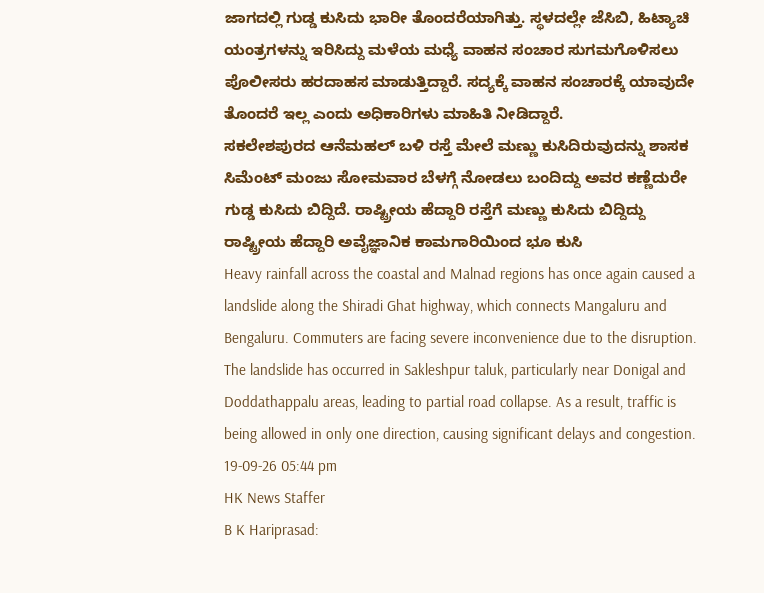ಜಾಗದಲ್ಲಿ ಗುಡ್ಡ ಕುಸಿದು ಭಾರೀ ತೊಂದರೆಯಾಗಿತ್ತು. ಸ್ಥಳದಲ್ಲೇ ಜೆಸಿಬಿ, ಹಿಟ್ಯಾಚಿ ಯಂತ್ರಗಳನ್ನು ಇರಿಸಿದ್ದು ಮಳೆಯ ಮಧ್ಯೆ ವಾಹನ ಸಂಚಾರ ಸುಗಮಗೊಳಿಸಲು ಪೊಲೀಸರು ಹರದಾಹಸ ಮಾಡುತ್ತಿದ್ದಾರೆ. ಸದ್ಯಕ್ಕೆ ವಾಹನ ಸಂಚಾರಕ್ಕೆ ಯಾವುದೇ ತೊಂದರೆ ಇಲ್ಲ ಎಂದು ಅಧಿಕಾರಿಗಳು ಮಾಹಿತಿ ನೀಡಿದ್ದಾರೆ.
ಸಕಲೇಶಪುರದ ಆನೆಮಹಲ್ ಬಳಿ ರಸ್ತೆ ಮೇಲೆ ಮಣ್ಣು ಕುಸಿದಿರುವುದನ್ನು ಶಾಸಕ ಸಿಮೆಂಟ್ ಮಂಜು ಸೋಮವಾರ ಬೆಳಗ್ಗೆ ನೋಡಲು ಬಂದಿದ್ದು ಅವರ ಕಣ್ಣೆದುರೇ ಗುಡ್ಡ ಕುಸಿದು ಬಿದ್ದಿದೆ. ರಾಷ್ಟ್ರೀಯ ಹೆದ್ದಾರಿ ರಸ್ತೆಗೆ ಮಣ್ಣು ಕುಸಿದು ಬಿದ್ದಿದ್ದು ರಾಷ್ಟ್ರೀಯ ಹೆದ್ದಾರಿ ಅವೈಜ್ಞಾನಿಕ ಕಾಮಗಾರಿಯಿಂದ ಭೂ ಕುಸಿ
Heavy rainfall across the coastal and Malnad regions has once again caused a landslide along the Shiradi Ghat highway, which connects Mangaluru and Bengaluru. Commuters are facing severe inconvenience due to the disruption. The landslide has occurred in Sakleshpur taluk, particularly near Donigal and Doddathappalu areas, leading to partial road collapse. As a result, traffic is being allowed in only one direction, causing significant delays and congestion.
19-09-26 05:44 pm
HK News Staffer
B K Hariprasad: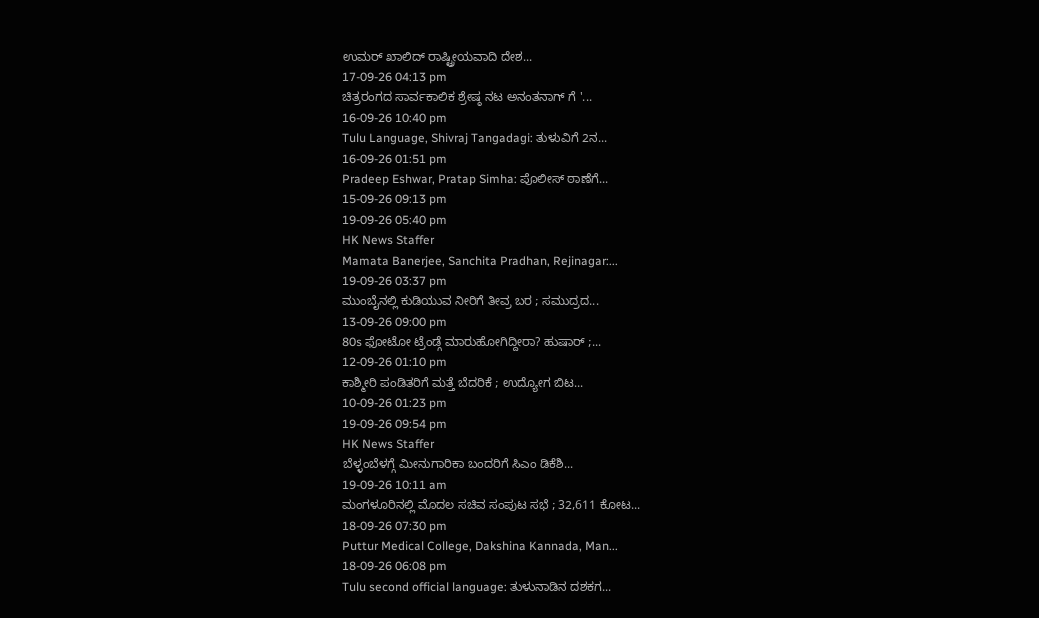ಉಮರ್ ಖಾಲಿದ್ ರಾಷ್ಟ್ರೀಯವಾದಿ ದೇಶ...
17-09-26 04:13 pm
ಚಿತ್ರರಂಗದ ಸಾರ್ವಕಾಲಿಕ ಶ್ರೇಷ್ಠ ನಟ ಅನಂತನಾಗ್ ಗೆ '...
16-09-26 10:40 pm
Tulu Language, Shivraj Tangadagi: ತುಳುವಿಗೆ 2ನ...
16-09-26 01:51 pm
Pradeep Eshwar, Pratap Simha: ಪೊಲೀಸ್ ಠಾಣೆಗೆ...
15-09-26 09:13 pm
19-09-26 05:40 pm
HK News Staffer
Mamata Banerjee, Sanchita Pradhan, Rejinagar:...
19-09-26 03:37 pm
ಮುಂಬೈನಲ್ಲಿ ಕುಡಿಯುವ ನೀರಿಗೆ ತೀವ್ರ ಬರ ; ಸಮುದ್ರದ...
13-09-26 09:00 pm
80s ಫೋಟೋ ಟ್ರೆಂಡ್ಗೆ ಮಾರುಹೋಗಿದ್ದೀರಾ? ಹುಷಾರ್ ;...
12-09-26 01:10 pm
ಕಾಶ್ಮೀರಿ ಪಂಡಿತರಿಗೆ ಮತ್ತೆ ಬೆದರಿಕೆ ; ಉದ್ಯೋಗ ಬಿಟ...
10-09-26 01:23 pm
19-09-26 09:54 pm
HK News Staffer
ಬೆಳ್ಳಂಬೆಳಗ್ಗೆ ಮೀನುಗಾರಿಕಾ ಬಂದರಿಗೆ ಸಿಎಂ ಡಿಕೆಶಿ...
19-09-26 10:11 am
ಮಂಗಳೂರಿನಲ್ಲಿ ಮೊದಲ ಸಚಿವ ಸಂಪುಟ ಸಭೆ ; 32,611 ಕೋಟ...
18-09-26 07:30 pm
Puttur Medical College, Dakshina Kannada, Man...
18-09-26 06:08 pm
Tulu second official language: ತುಳುನಾಡಿನ ದಶಕಗ...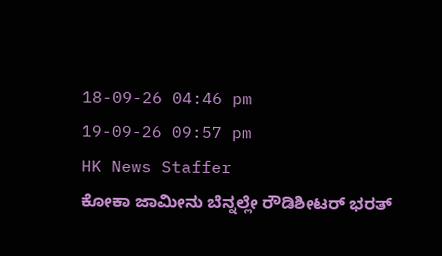18-09-26 04:46 pm
19-09-26 09:57 pm
HK News Staffer
ಕೋಕಾ ಜಾಮೀನು ಬೆನ್ನಲ್ಲೇ ರೌಡಿಶೀಟರ್ ಭರತ್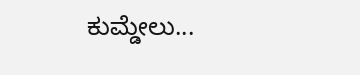ಕುಮ್ಡೇಲು...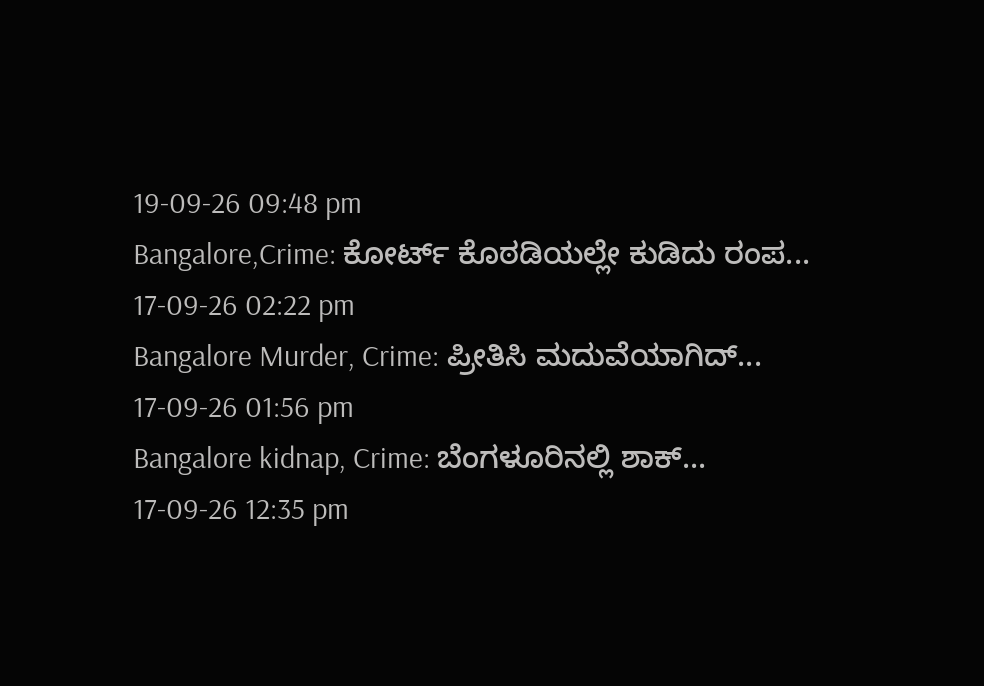19-09-26 09:48 pm
Bangalore,Crime: ಕೋರ್ಟ್ ಕೊಠಡಿಯಲ್ಲೇ ಕುಡಿದು ರಂಪ...
17-09-26 02:22 pm
Bangalore Murder, Crime: ಪ್ರೀತಿಸಿ ಮದುವೆಯಾಗಿದ್...
17-09-26 01:56 pm
Bangalore kidnap, Crime: ಬೆಂಗಳೂರಿನಲ್ಲಿ ಶಾಕ್...
17-09-26 12:35 pm